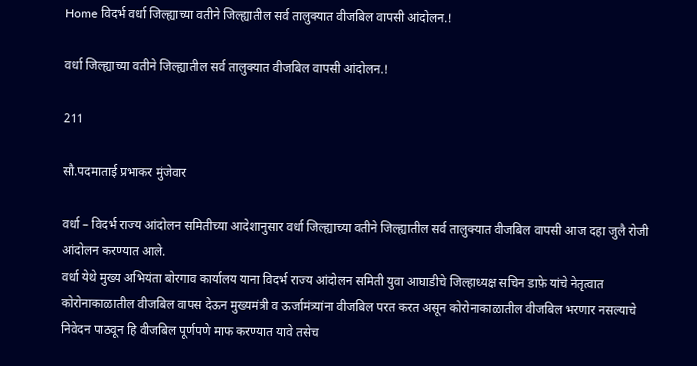Home विदर्भ वर्धा जिल्ह्याच्या वतीने जिल्ह्यातील सर्व तालुक्यात वीजबिल वापसी आंदोलन.!

वर्धा जिल्ह्याच्या वतीने जिल्ह्यातील सर्व तालुक्यात वीजबिल वापसी आंदोलन.!

211

सौ.पदमाताई प्रभाकर मुंजेवार

वर्धा – विदर्भ राज्य आंदोलन समितीच्या आदेशानुसार वर्धा जिल्ह्याच्या वतीने जिल्ह्यातील सर्व तालुक्यात वीजबिल वापसी आज दहा जुलै रोजी आंदोलन करण्यात आले.
वर्धा येथे मुख्य अभियंता बोरगाव कार्यालय याना विदर्भ राज्य आंदोलन समिती युवा आघाडीचे जिल्हाध्यक्ष सचिन डाफ़े यांचे नेतृत्वात कोरोनाकाळातील वीजबिल वापस देऊन मुख्यमंत्री व ऊर्जामंत्र्यांना वीजबिल परत करत असून कोरोनाकाळातील वीजबिल भरणार नसल्याचे निवेदन पाठवून हि वीजबिल पूर्णपणे माफ करण्यात यावे तसेच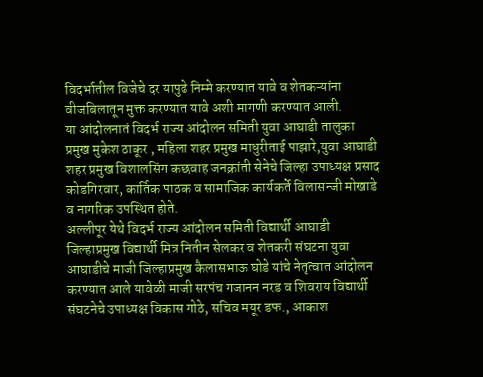विदर्भातील विजेचे दर यापुढे निम्मे करण्यात यावे व शेतकऱ्यांना वीजबिलातून मुक्त करण्यात यावे अशी मागणी करण्यात आली.
या आंदोलनातं विदर्भ राज्य आंदोलन समिती युवा आघाडी तालुका प्रमुख मुकेश ठाकूर , महिला शहर प्रमुख माधुरीताई पाझारे,युवा आघाडी शहर प्रमुख विशालसिंग कछवाह जनक्रांती सेनेचे जिल्हा उपाध्यक्ष प्रसाद कोडगिरवार, कार्तिक पाठक व सामाजिक कार्यकर्ते विलासन्जी मोखाडे व नागरिक उपस्थित होते.
अल्लीपूर येथे विदर्भ राज्य आंदोलन समिती विद्यार्थी आघाडी जिल्हाप्रमुख विद्यार्थी मित्र नितीन सेलकर व शेतकरी संघटना युवा आघाडीचे माजी जिल्हाप्रमुख कैलासभाऊ घोडे यांचे नेतृत्वात आंदोलन करण्यात आले यावेळी माजी सरपंच गजानन नरड व शिवराय विद्यार्थी संघटनेचे उपाध्यक्ष विकास गोठे, सचिव मयूर डफ., आकाश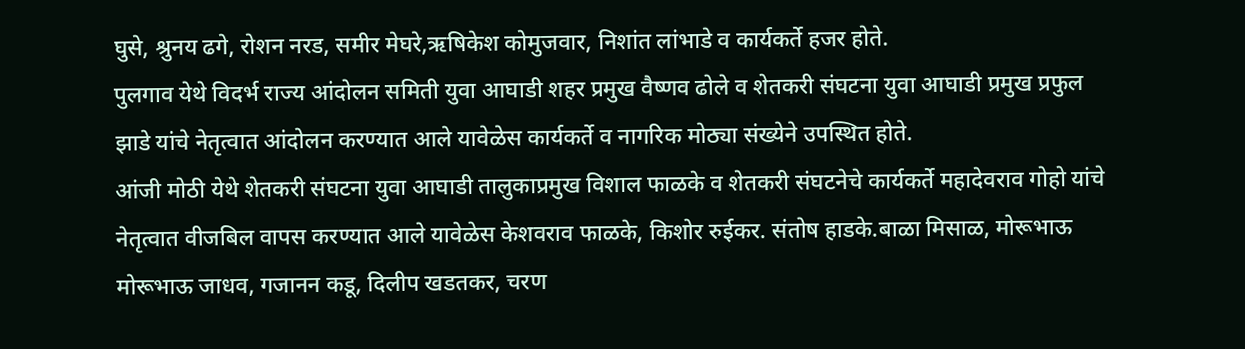घुसे, श्रुनय ढगे, रोशन नरड, समीर मेघरे,ऋषिकेश कोमुजवार, निशांत लांभाडे व कार्यकर्ते हजर होते.
पुलगाव येथे विदर्भ राज्य आंदोलन समिती युवा आघाडी शहर प्रमुख वैष्णव ढोले व शेतकरी संघटना युवा आघाडी प्रमुख प्रफुल झाडे यांचे नेतृत्वात आंदोलन करण्यात आले यावेळेस कार्यकर्ते व नागरिक मोठ्या संख्येने उपस्थित होते.
आंजी मोठी येथे शेतकरी संघटना युवा आघाडी तालुकाप्रमुख विशाल फाळके व शेतकरी संघटनेचे कार्यकर्ते महादेवराव गोहो यांचे नेतृत्वात वीजबिल वापस करण्यात आले यावेळेस केशवराव फाळके, किशोर रुईकर. संतोष हाडके.बाळा मिसाळ, मोरूभाऊ मोरूभाऊ जाधव, गजानन कडू, दिलीप खडतकर, चरण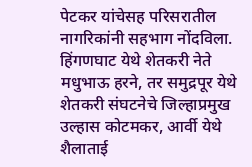पेटकर यांचेसह परिसरातील नागरिकांनी सहभाग नोंदविला.
हिंगणघाट येथे शेतकरी नेते मधुभाऊ हरने, तर समुद्रपूर येथे शेतकरी संघटनेचे जिल्हाप्रमुख उल्हास कोटमकर, आर्वी येथे शैलाताई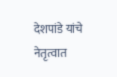देशपांडे यांचे नेतृत्वात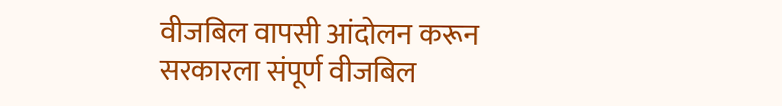वीजबिल वापसी आंदोलन करून सरकारला संपूर्ण वीजबिल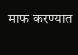माफ करण्यात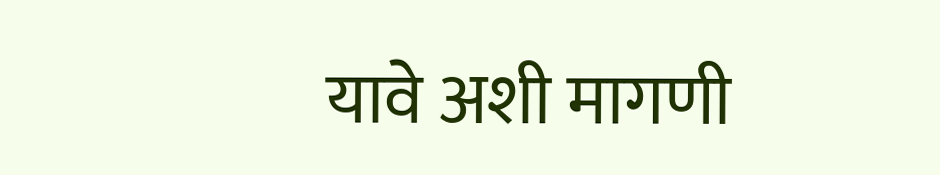यावे अशी मागणी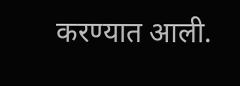करण्यात आली.